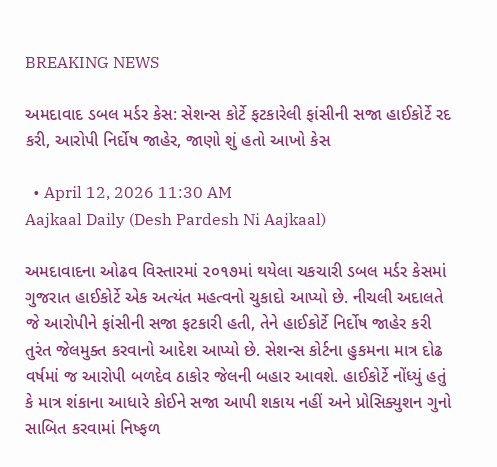BREAKING NEWS

અમદાવાદ ડબલ મર્ડર કેસ: સેશન્સ કોર્ટે ફટકારેલી ફાંસીની સજા હાઈકોર્ટે રદ કરી, આરોપી નિર્દોષ જાહેર, જાણો શું હતો આખો કેસ

  • April 12, 2026 11:30 AM
Aajkaal Daily (Desh Pardesh Ni Aajkaal)

અમદાવાદના ઓઢવ વિસ્તારમાં ૨૦૧૭માં થયેલા ચકચારી ડબલ મર્ડર કેસમાં ગુજરાત હાઈકોર્ટે એક અત્યંત મહત્વનો ચુકાદો આપ્યો છે. નીચલી અદાલતે જે આરોપીને ફાંસીની સજા ફટકારી હતી, તેને હાઈકોર્ટે નિર્દોષ જાહેર કરી તુરંત જેલમુક્ત કરવાનો આદેશ આપ્યો છે. સેશન્સ કોર્ટના હુકમના માત્ર દોઢ વર્ષમાં જ આરોપી બળદેવ ઠાકોર જેલની બહાર આવશે. હાઈકોર્ટે નોંધ્યું હતું કે માત્ર શંકાના આધારે કોઈને સજા આપી શકાય નહીં અને પ્રોસિક્યુશન ગુનો સાબિત કરવામાં નિષ્ફળ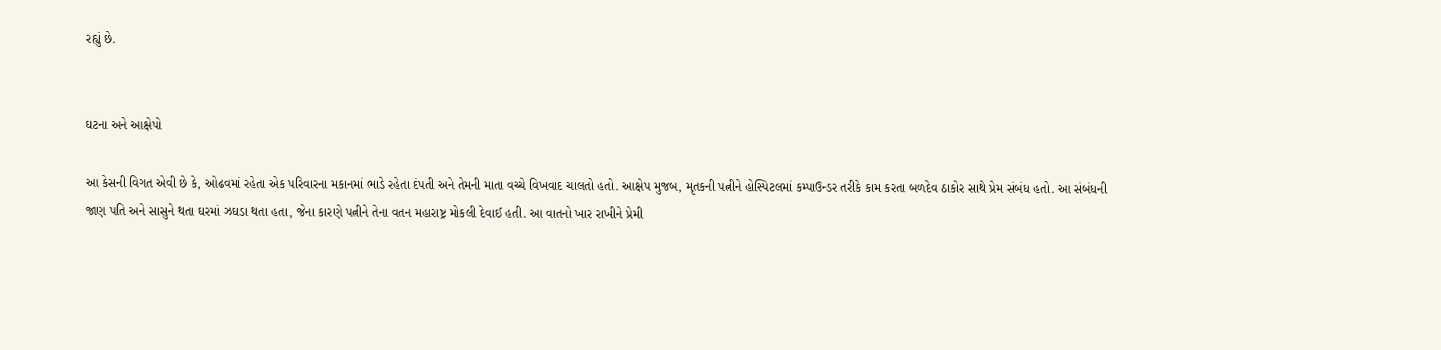રહ્યું છે.


ઘટના અને આક્ષેપો

આ કેસની વિગત એવી છે કે, ઓઢવમાં રહેતા એક પરિવારના મકાનમાં ભાડે રહેતા દંપતી અને તેમની માતા વચ્ચે વિખવાદ ચાલતો હતો. આક્ષેપ મુજબ, મૃતકની પત્નીને હોસ્પિટલમાં કમ્પાઉન્ડર તરીકે કામ કરતા બળદેવ ઠાકોર સાથે પ્રેમ સંબંધ હતો. આ સંબંધની જાણ પતિ અને સાસુને થતા ઘરમાં ઝઘડા થતા હતા, જેના કારણે પત્નીને તેના વતન મહારાષ્ટ્ર મોકલી દેવાઈ હતી. આ વાતનો ખાર રાખીને પ્રેમી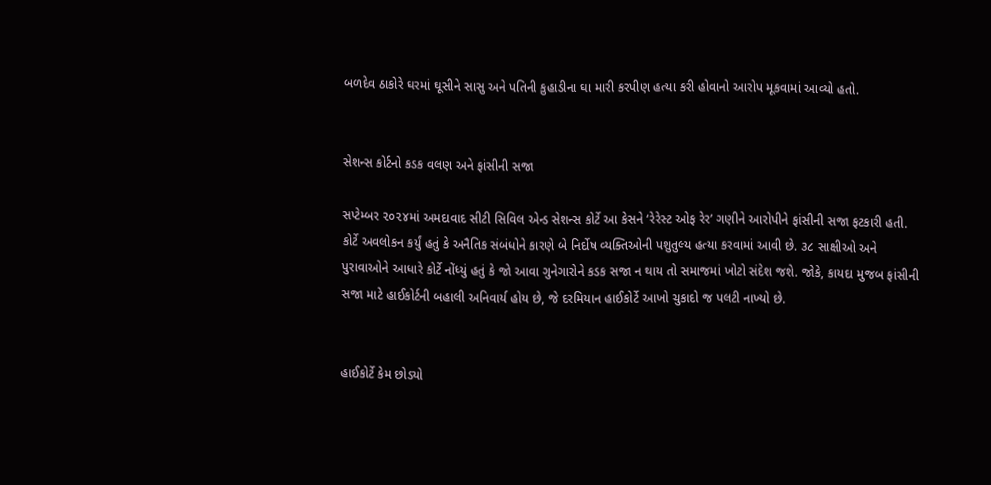બળદેવ ઠાકોરે ઘરમાં ઘૂસીને સાસુ અને પતિની કુહાડીના ઘા મારી કરપીણ હત્યા કરી હોવાનો આરોપ મૂકવામાં આવ્યો હતો.


સેશન્સ કોર્ટનો કડક વલણ અને ફાંસીની સજા

સપ્ટેમ્બર ૨૦૨૪માં અમદાવાદ સીટી સિવિલ એન્ડ સેશન્સ કોર્ટે આ કેસને ‘રેરેસ્ટ ઓફ રેર’ ગણીને આરોપીને ફાંસીની સજા ફટકારી હતી. કોર્ટે અવલોકન કર્યું હતું કે અનૈતિક સંબંધોને કારણે બે નિર્દોષ વ્યક્તિઓની પશુતુલ્ય હત્યા કરવામાં આવી છે. ૩૮ સાક્ષીઓ અને પુરાવાઓને આધારે કોર્ટે નોંધ્યું હતું કે જો આવા ગુનેગારોને કડક સજા ન થાય તો સમાજમાં ખોટો સંદેશ જશે. જોકે, કાયદા મુજબ ફાંસીની સજા માટે હાઈકોર્ટની બહાલી અનિવાર્ય હોય છે, જે દરમિયાન હાઈકોર્ટે આખો ચુકાદો જ પલટી નાખ્યો છે.


હાઈકોર્ટે કેમ છોડ્યો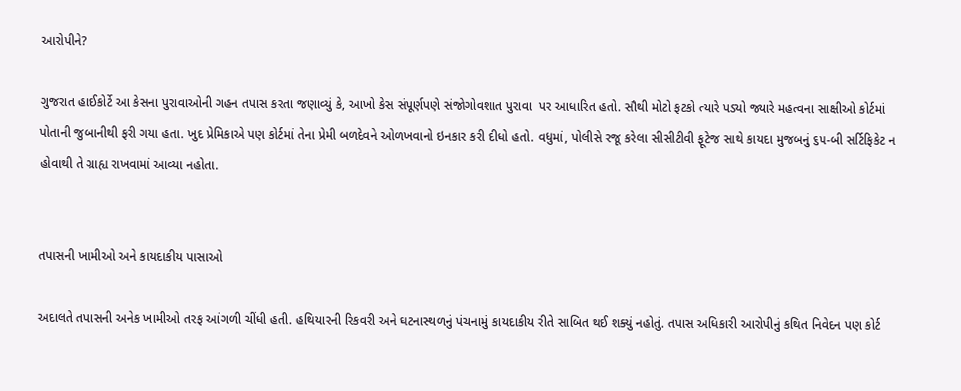આરોપીને?

ગુજરાત હાઈકોર્ટે આ કેસના પુરાવાઓની ગહન તપાસ કરતા જણાવ્યું કે, આખો કેસ સંપૂર્ણપણે સંજોગોવશાત પુરાવા  પર આધારિત હતો. સૌથી મોટો ફટકો ત્યારે પડ્યો જ્યારે મહત્વના સાક્ષીઓ કોર્ટમાં પોતાની જુબાનીથી ફરી ગયા હતા. ખુદ પ્રેમિકાએ પણ કોર્ટમાં તેના પ્રેમી બળદેવને ઓળખવાનો ઇનકાર કરી દીધો હતો. વધુમાં, પોલીસે રજૂ કરેલા સીસીટીવી ફૂટેજ સાથે કાયદા મુજબનું ૬૫-બી સર્ટિફિકેટ ન હોવાથી તે ગ્રાહ્ય રાખવામાં આવ્યા નહોતા.


તપાસની ખામીઓ અને કાયદાકીય પાસાઓ

અદાલતે તપાસની અનેક ખામીઓ તરફ આંગળી ચીંધી હતી. હથિયારની રિકવરી અને ઘટનાસ્થળનું પંચનામું કાયદાકીય રીતે સાબિત થઈ શક્યું નહોતું. તપાસ અધિકારી આરોપીનું કથિત નિવેદન પણ કોર્ટ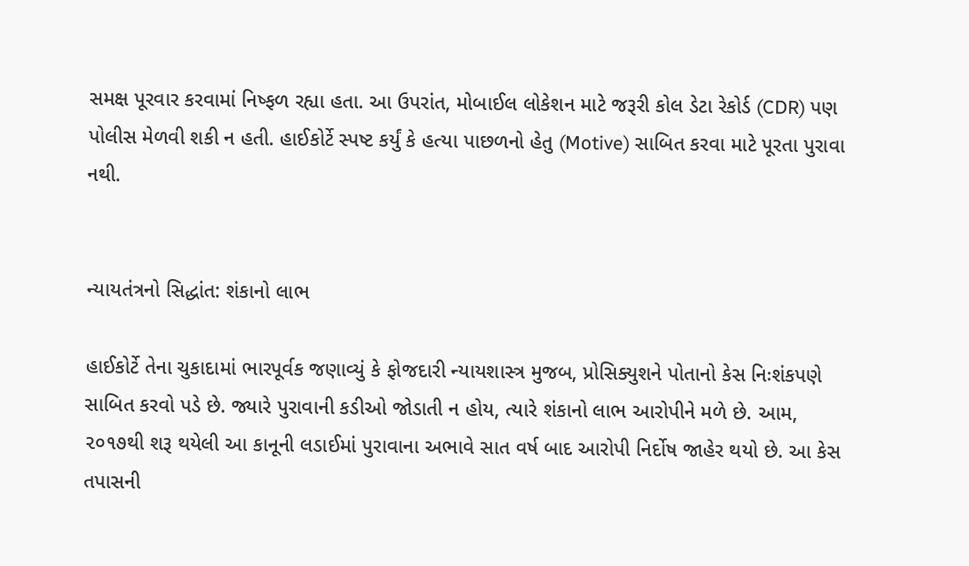સમક્ષ પૂરવાર કરવામાં નિષ્ફળ રહ્યા હતા. આ ઉપરાંત, મોબાઈલ લોકેશન માટે જરૂરી કોલ ડેટા રેકોર્ડ (CDR) પણ પોલીસ મેળવી શકી ન હતી. હાઈકોર્ટે સ્પષ્ટ કર્યું કે હત્યા પાછળનો હેતુ (Motive) સાબિત કરવા માટે પૂરતા પુરાવા નથી.


ન્યાયતંત્રનો સિદ્ધાંત: શંકાનો લાભ

હાઈકોર્ટે તેના ચુકાદામાં ભારપૂર્વક જણાવ્યું કે ફોજદારી ન્યાયશાસ્ત્ર મુજબ, પ્રોસિક્યુશને પોતાનો કેસ નિઃશંકપણે સાબિત કરવો પડે છે. જ્યારે પુરાવાની કડીઓ જોડાતી ન હોય, ત્યારે શંકાનો લાભ આરોપીને મળે છે. આમ, ૨૦૧૭થી શરૂ થયેલી આ કાનૂની લડાઈમાં પુરાવાના અભાવે સાત વર્ષ બાદ આરોપી નિર્દોષ જાહેર થયો છે. આ કેસ તપાસની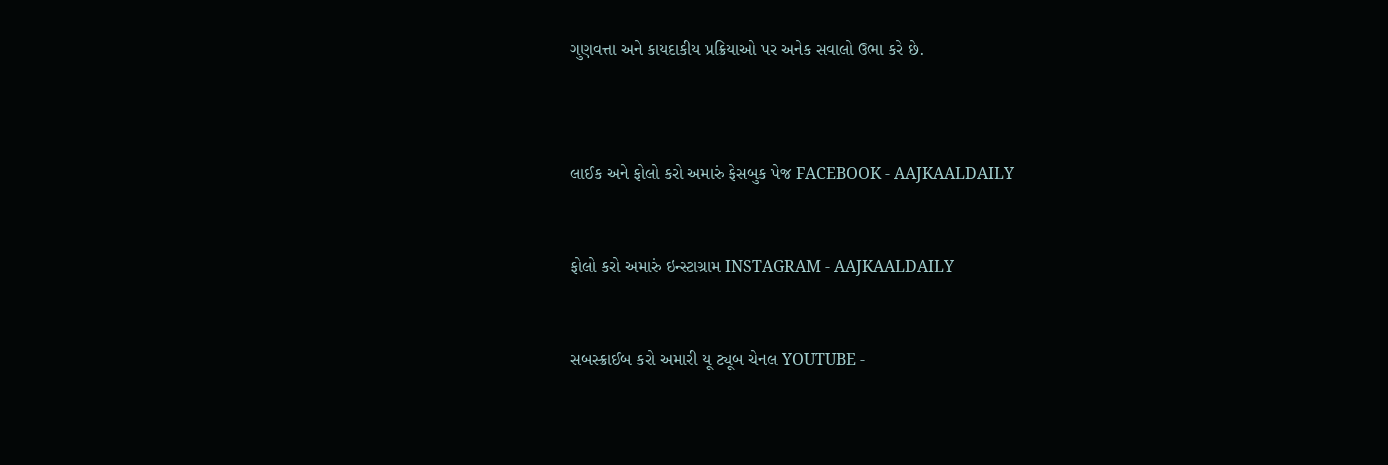ગુણવત્તા અને કાયદાકીય પ્રક્રિયાઓ પર અનેક સવાલો ઉભા કરે છે.



લાઈક અને ફોલો કરો અમારું ફેસબુક પેજ FACEBOOK - AAJKAALDAILY


ફોલો કરો અમારું ઇન્સ્ટાગ્રામ INSTAGRAM - AAJKAALDAILY


સબસ્ક્રાઈબ કરો અમારી યૂ ટ્યૂબ ચેનલ YOUTUBE -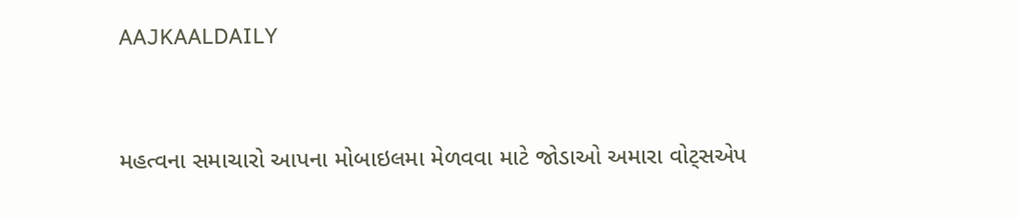AAJKAALDAILY


મહત્વના સમાચારો આપના મોબાઇલમા મેળવવા માટે જોડાઓ અમારા વોટ્સએપ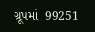ગ્રૂપમાં  99251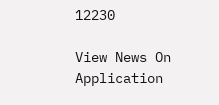12230

View News On Application